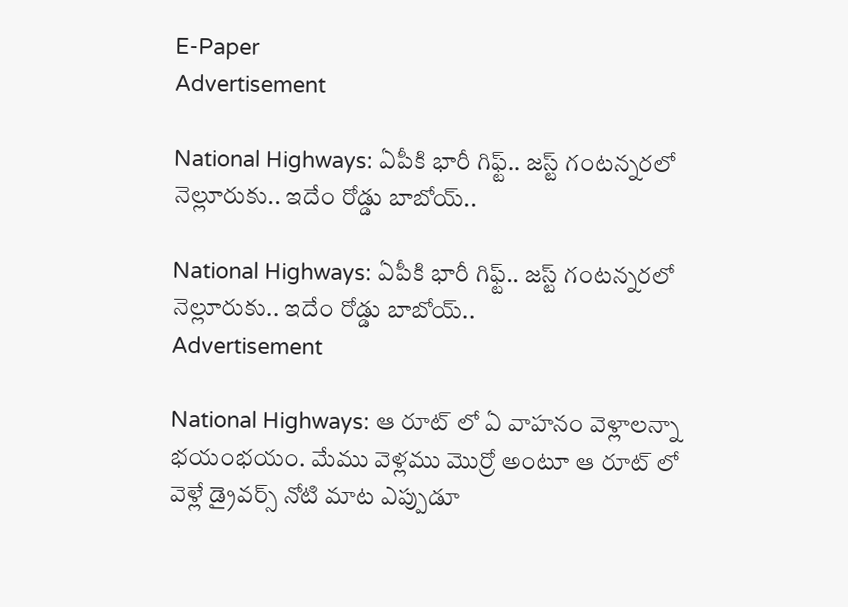E-Paper
Advertisement

National Highways: ఏపీకి భారీ గిఫ్ట్.. జస్ట్ గంటన్నరలో నెల్లూరుకు.. ఇదేం రోడ్డు బాబోయ్..

National Highways: ఏపీకి భారీ గిఫ్ట్.. జస్ట్ గంటన్నరలో నెల్లూరుకు.. ఇదేం రోడ్డు బాబోయ్..
Advertisement

National Highways: ఆ రూట్ లో ఏ వాహనం వెళ్లాలన్నా భయంభయం. మేము వెళ్లము మొర్రో అంటూ ఆ రూట్ లో వెళ్లే డ్రైవర్స్ నోటి మాట ఎప్పుడూ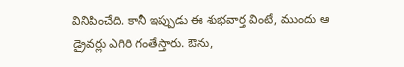వినిపించేది. కానీ ఇప్పుడు ఈ శుభవార్త వింటే, ముందు ఆ డ్రైవర్లు ఎగిరి గంతేస్తారు. ఔను,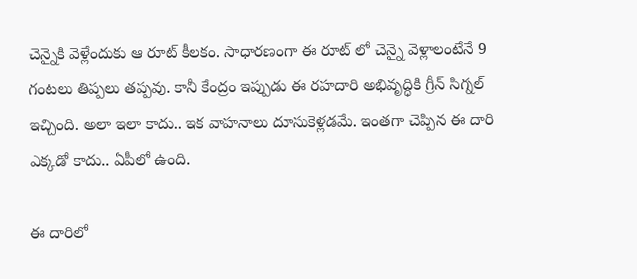చెన్నైకి వెళ్లేందుకు ఆ రూట్ కీలకం. సాధారణంగా ఈ రూట్ లో చెన్నై వెళ్లాలంటేనే 9 గంటలు తిప్పలు తప్పవు. కానీ కేంద్రం ఇప్పుడు ఈ రహదారి అభివృద్ధికి గ్రీన్ సిగ్నల్ ఇచ్చింది. అలా ఇలా కాదు.. ఇక వాహనాలు దూసుకెళ్లడమే. ఇంతగా చెప్పిన ఈ దారి ఎక్కడో కాదు.. ఏపీలో ఉంది.

ఈ దారిలో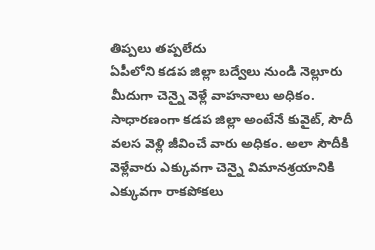తిప్పలు తప్పలేదు
ఏపీలోని కడప జిల్లా బద్వేలు నుండి నెల్లూరు మీదుగా చెన్నై వెళ్లే వాహనాలు అధికం. సాధారణంగా కడప జిల్లా అంటేనే కువైట్, సౌదీ వలస వెళ్లి జీవించే వారు అధికం. అలా సౌదీకి వెళ్లేవారు ఎక్కువగా చెన్నై విమానశ్రయానికి ఎక్కువగా రాకపోకలు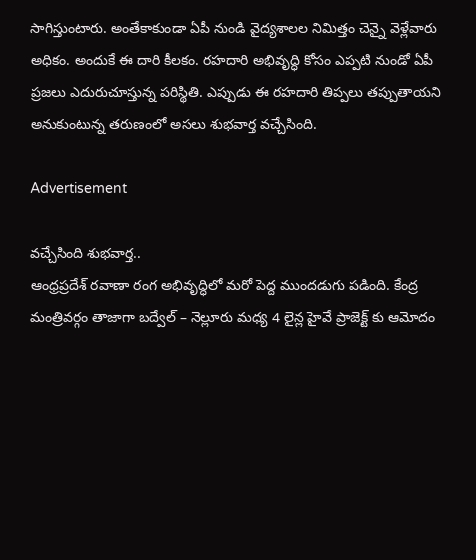సాగిస్తుంటారు. అంతేకాకుండా ఏపీ నుండి వైద్యశాలల నిమిత్తం చెన్నై వెళ్లేవారు అధికం. అందుకే ఈ దారి కీలకం. రహదారి అభివృద్ధి కోసం ఎప్పటి నుండో ఏపీ ప్రజలు ఎదురుచూస్తున్న పరిస్థితి. ఎప్పుడు ఈ రహదారి తిప్పలు తప్పుతాయని అనుకుంటున్న తరుణంలో అసలు శుభవార్త వచ్చేసింది.

Advertisement

వచ్చేసింది శుభవార్త..
ఆంధ్రప్రదేశ్ రవాణా రంగ అభివృద్ధిలో మరో పెద్ద ముందడుగు పడింది. కేంద్ర మంత్రివర్గం తాజాగా బద్వేల్ – నెల్లూరు మధ్య 4 లైన్ల హైవే ప్రాజెక్ట్‌ కు ఆమోదం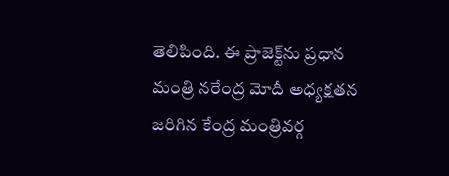తెలిపింది. ఈ ప్రాజెక్ట్‌ను ప్రధాన మంత్రి నరేంద్ర మోదీ అధ్యక్షతన జరిగిన కేంద్ర మంత్రివర్గ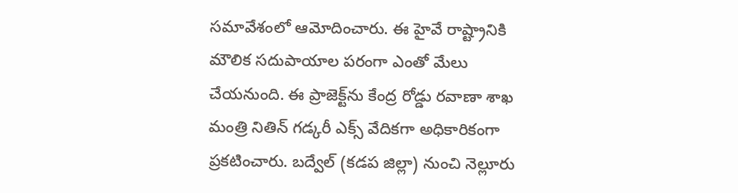సమావేశంలో ఆమోదించారు. ఈ హైవే రాష్ట్రానికి మౌలిక సదుపాయాల పరంగా ఎంతో మేలు చేయనుంది. ఈ ప్రాజెక్ట్‌ను కేంద్ర రోడ్డు రవాణా శాఖ మంత్రి నితిన్ గడ్కరీ ఎక్స్ వేదికగా అధికారికంగా ప్రకటించారు. బద్వేల్ (కడప జిల్లా) నుంచి నెల్లూరు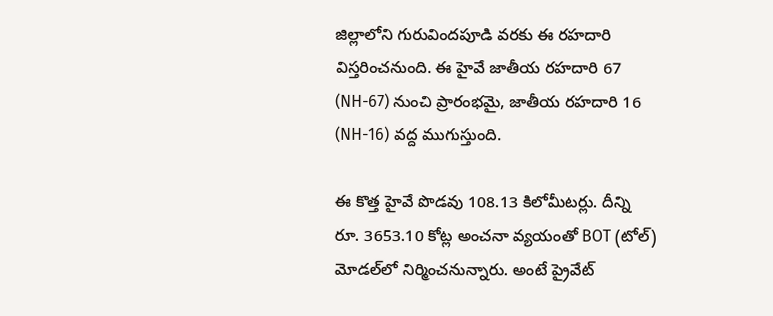జిల్లాలోని గురువిందపూడి వరకు ఈ రహదారి విస్తరించనుంది. ఈ హైవే జాతీయ రహదారి 67 (NH-67) నుంచి ప్రారంభమై, జాతీయ రహదారి 16 (NH-16) వద్ద ముగుస్తుంది.

ఈ కొత్త హైవే పొడవు 108.13 కిలోమీటర్లు. దీన్ని రూ. 3653.10 కోట్ల అంచనా వ్యయంతో BOT (టోల్) మోడల్‌లో నిర్మించనున్నారు. అంటే ప్రైవేట్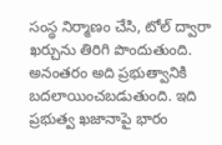సంస్థ నిర్మాణం చేసి, టోల్ ద్వారా ఖర్చును తిరిగి పొందుతుంది. అనంతరం అది ప్రభుత్వానికి బదలాయించబడుతుంది. ఇది ప్రభుత్వ ఖజానాపై భారం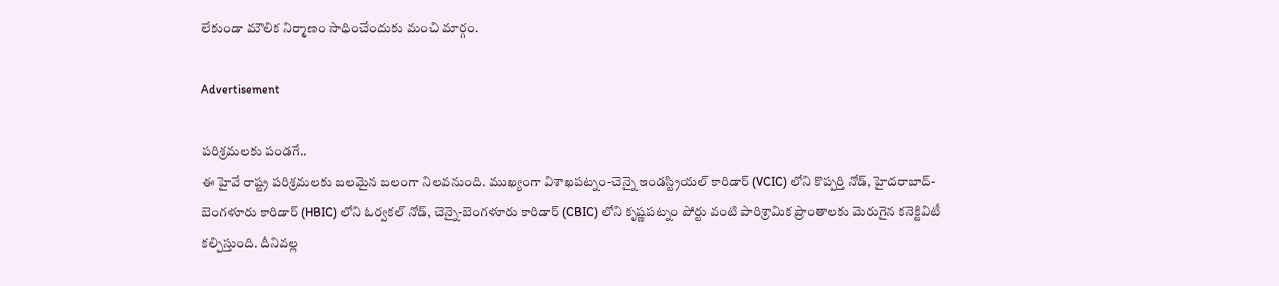లేకుండా మౌలిక నిర్మాణం సాధించేందుకు మంచి మార్గం.

Advertisement

పరిశ్రమలకు పండగే..
ఈ హైవే రాష్ట్ర పరిశ్రమలకు బలమైన బలంగా నిలవనుంది. ముఖ్యంగా విశాఖపట్నం-చెన్నై ఇండస్ట్రియల్ కారిడార్ (VCIC) లోని కొప్పర్తి నోడ్, హైదరాబాద్-బెంగళూరు కారిడార్ (HBIC) లోని ఓర్వకల్ నోడ్, చెన్నై-బెంగళూరు కారిడార్ (CBIC) లోని కృష్ణపట్నం పోర్టు వంటి పారిశ్రామిక ప్రాంతాలకు మెరుగైన కనెక్టివిటీ కల్పిస్తుంది. దీనివల్ల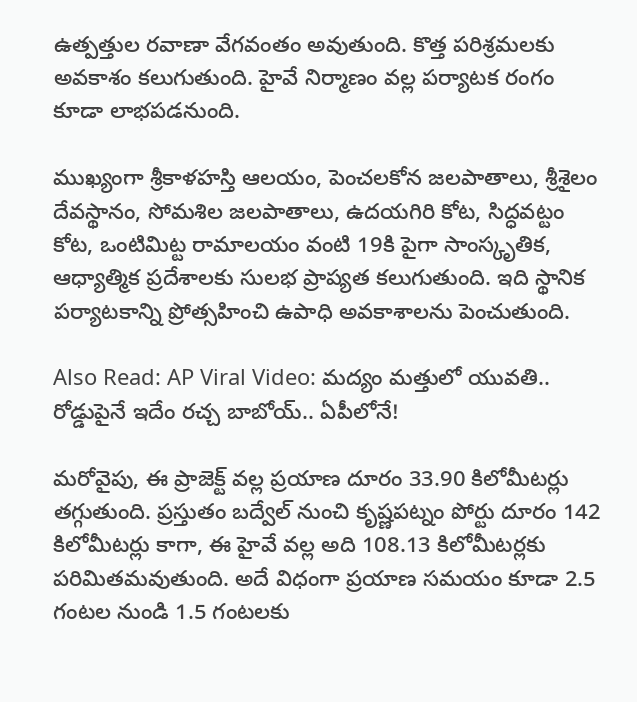ఉత్పత్తుల రవాణా వేగవంతం అవుతుంది. కొత్త పరిశ్రమలకు అవకాశం కలుగుతుంది. హైవే నిర్మాణం వల్ల పర్యాటక రంగం కూడా లాభపడనుంది.

ముఖ్యంగా శ్రీకాళహస్తి ఆలయం, పెంచలకోన జలపాతాలు, శ్రీశైలం దేవస్థానం, సోమశిల జలపాతాలు, ఉదయగిరి కోట, సిద్ధవట్టం కోట, ఒంటిమిట్ట రామాలయం వంటి 19కి పైగా సాంస్కృతిక, ఆధ్యాత్మిక ప్రదేశాలకు సులభ ప్రాప్యత కలుగుతుంది. ఇది స్థానిక పర్యాటకాన్ని ప్రోత్సహించి ఉపాధి అవకాశాలను పెంచుతుంది.

Also Read: AP Viral Video: మద్యం మత్తులో యువతి.. రోడ్డుపైనే ఇదేం రచ్చ బాబోయ్.. ఏపీలోనే!

మరోవైపు, ఈ ప్రాజెక్ట్ వల్ల ప్రయాణ దూరం 33.90 కిలోమీటర్లు తగ్గుతుంది. ప్రస్తుతం బద్వేల్ నుంచి కృష్ణపట్నం పోర్టు దూరం 142 కిలోమీటర్లు కాగా, ఈ హైవే వల్ల అది 108.13 కిలోమీటర్లకు పరిమితమవుతుంది. అదే విధంగా ప్రయాణ సమయం కూడా 2.5 గంటల నుండి 1.5 గంటలకు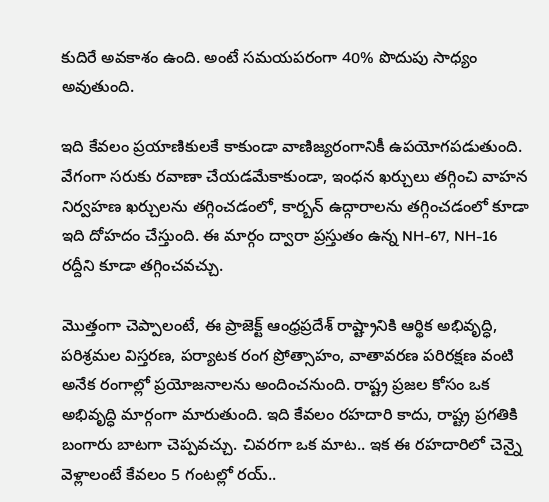కుదిరే అవకాశం ఉంది. అంటే సమయపరంగా 40% పొదుపు సాధ్యం అవుతుంది.

ఇది కేవలం ప్రయాణికులకే కాకుండా వాణిజ్యరంగానికీ ఉపయోగపడుతుంది. వేగంగా సరుకు రవాణా చేయడమేకాకుండా, ఇంధన ఖర్చులు తగ్గించి వాహన నిర్వహణ ఖర్చులను తగ్గించడంలో, కార్బన్ ఉద్గారాలను తగ్గించడంలో కూడా ఇది దోహదం చేస్తుంది. ఈ మార్గం ద్వారా ప్రస్తుతం ఉన్న NH-67, NH-16 రద్దీని కూడా తగ్గించవచ్చు.

మొత్తంగా చెప్పాలంటే, ఈ ప్రాజెక్ట్ ఆంధ్రప్రదేశ్ రాష్ట్రానికి ఆర్థిక అభివృద్ధి, పరిశ్రమల విస్తరణ, పర్యాటక రంగ ప్రోత్సాహం, వాతావరణ పరిరక్షణ వంటి అనేక రంగాల్లో ప్రయోజనాలను అందించనుంది. రాష్ట్ర ప్రజల కోసం ఒక అభివృద్ధి మార్గంగా మారుతుంది. ఇది కేవలం రహదారి కాదు, రాష్ట్ర ప్రగతికి బంగారు బాటగా చెప్పవచ్చు. చివరగా ఒక మాట.. ఇక ఈ రహదారిలో చెన్నై వెళ్లాలంటే కేవలం 5 గంటల్లో రయ్..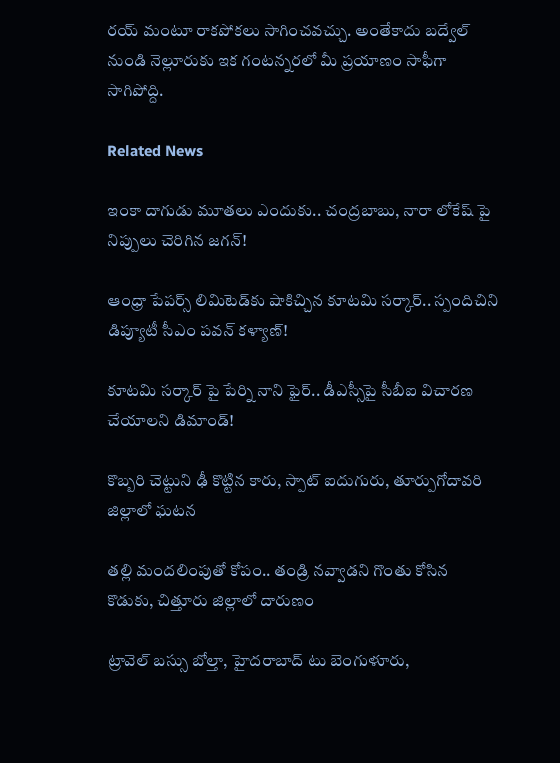రయ్ మంటూ రాకపోకలు సాగించవచ్చు. అంతేకాదు బద్వేల్ నుండి నెల్లూరుకు ఇక గంటన్నరలో మీ ప్రయాణం సాఫీగా సాగిపోద్ది.

Related News

ఇంకా దాగుడు మూతలు ఎందుకు.. చంద్రబాబు, నారా లోకేష్ పై నిప్పులు చెరిగిన జగన్!

ఆంధ్రా పేపర్స్ లిమిటెడ్‌కు షాకిచ్చిన కూటమి సర్కార్.. స్పందిచిని డిప్యూటీ సీఎం పవన్ కళ్యాణ్!

కూటమి సర్కార్ పై పేర్ని నాని ఫైర్.. డీఎస్సీపై సీబీఐ విచారణ చేయాలని డిమాండ్!

కొబ్బరి చెట్టుని ఢీ కొట్టిన కారు, స్పాట్ ఐదుగురు, తూర్పుగోదావరి జిల్లాలో ఘటన

తల్లి మందలింపుతో కోపం.. తండ్రి నవ్వాడని గొంతు కోసిన కొడుకు, చిత్తూరు జిల్లాలో దారుణం

ట్రావెల్ బస్సు బోల్తా, హైదరాబాద్ టు బెంగుళూరు,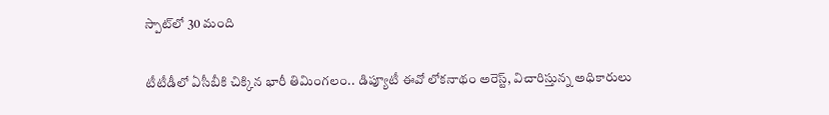స్పాట్‌లో 30 మంది

టీటీడీలో ఏసీబీకి చిక్కిన భారీ తిమింగలం.. డిప్యూటీ ఈవో లోకనాథం అరెస్ట్, విచారిస్తున్న అధికారులు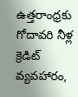ఉత్తరాంధ్రకు గోదావరి నీళ్ల క్రెడిట్ వ్యవహారం,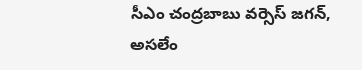సీఎం చంద్రబాబు వర్సెస్ జగన్, అసలేం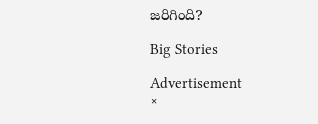జరిగింది?

Big Stories

Advertisement
×